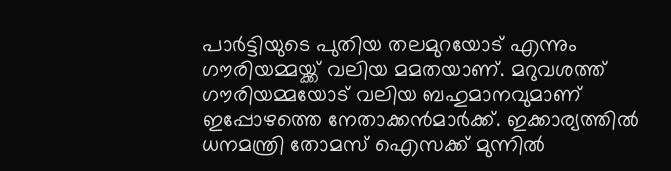പാര്‍ട്ടിയുടെ പുതിയ തലമുറയോട് എന്നും ഗൗരിയമ്മയ്ക്ക് വലിയ മമതയാണ്. മറുവശത്ത് ഗൗരിയമ്മയോട് വലിയ ബഹുമാനവുമാണ് ഇപ്പോഴത്തെ നേതാക്കന്‍മാര്‍ക്ക്. ഇക്കാര്യത്തില്‍ ധനമന്ത്രി തോമസ് ഐസക്ക് മുന്നില്‍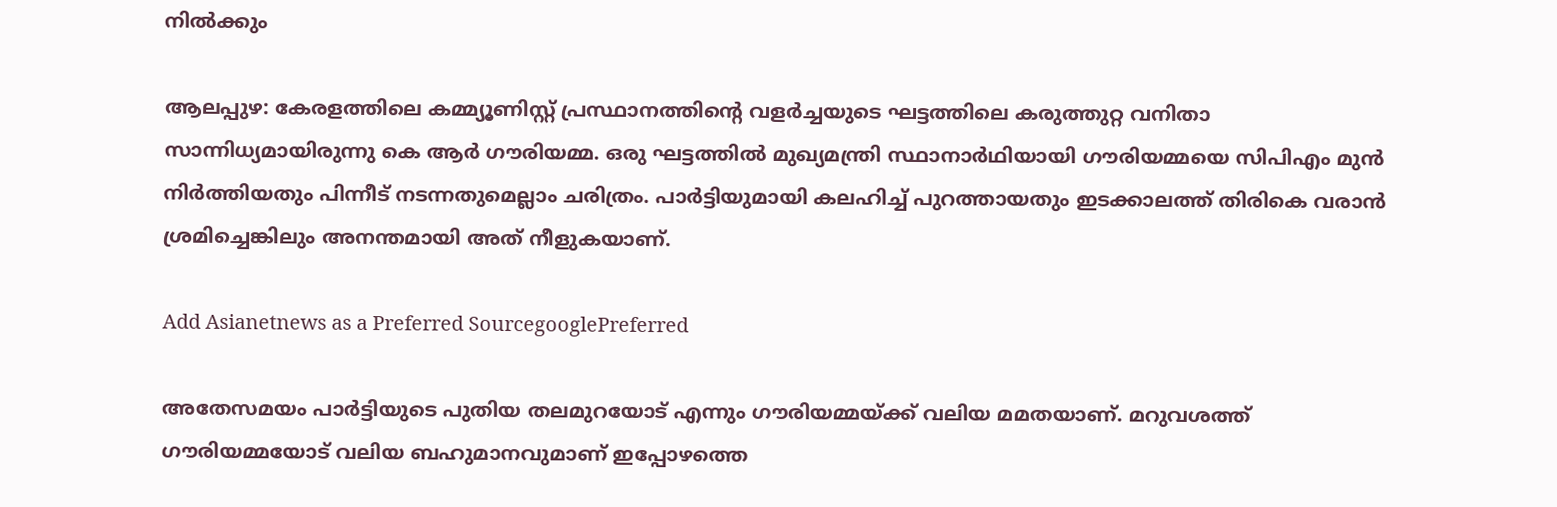നില്‍ക്കും

ആലപ്പുഴ: കേരളത്തിലെ കമ്മ്യൂണിസ്റ്റ് പ്രസ്ഥാനത്തിന്‍റെ വളര്‍ച്ചയുടെ ഘട്ടത്തിലെ കരുത്തുറ്റ വനിതാ സാന്നിധ്യമായിരുന്നു കെ ആര്‍ ഗൗരിയമ്മ. ഒരു ഘട്ടത്തില്‍ മുഖ്യമന്ത്രി സ്ഥാനാര്‍ഥിയായി ഗൗരിയമ്മയെ സിപിഎം മുന്‍ നിര്‍ത്തിയതും പിന്നീട് നടന്നതുമെല്ലാം ചരിത്രം. പാര്‍ട്ടിയുമായി കലഹിച്ച് പുറത്തായതും ഇടക്കാലത്ത് തിരികെ വരാന്‍ ശ്രമിച്ചെങ്കിലും അനന്തമായി അത് നീളുകയാണ്.

Add Asianetnews as a Preferred SourcegooglePreferred

അതേസമയം പാര്‍ട്ടിയുടെ പുതിയ തലമുറയോട് എന്നും ഗൗരിയമ്മയ്ക്ക് വലിയ മമതയാണ്. മറുവശത്ത് ഗൗരിയമ്മയോട് വലിയ ബഹുമാനവുമാണ് ഇപ്പോഴത്തെ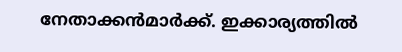നേതാക്കന്‍മാര്‍ക്ക്. ഇക്കാര്യത്തില്‍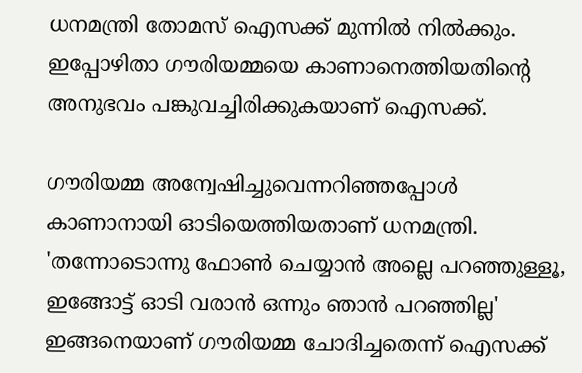ധനമന്ത്രി തോമസ് ഐസക്ക് മുന്നില്‍ നില്‍ക്കും. ഇപ്പോഴിതാ ഗൗരിയമ്മയെ കാണാനെത്തിയതിന്‍റെ അനുഭവം പങ്കുവച്ചിരിക്കുകയാണ് ഐസക്ക്.

ഗൗരിയമ്മ അന്വേഷിച്ചുവെന്നറിഞ്ഞപ്പോള്‍ കാണാനായി ഓടിയെത്തിയതാണ് ധനമന്ത്രി. 'തന്നോടൊന്നു ഫോണ്‍ ചെയ്യാന്‍ അല്ലെ പറഞ്ഞുള്ളൂ, ഇങ്ങോട്ട് ഓടി വരാന്‍ ഒന്നും ഞാന്‍ പറഞ്ഞില്ല' ഇങ്ങനെയാണ് ഗൗരിയമ്മ ചോദിച്ചതെന്ന് ഐസക്ക്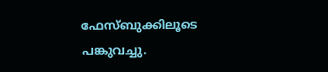ഫേസ്ബുക്കിലൂടെ പങ്കുവച്ചു.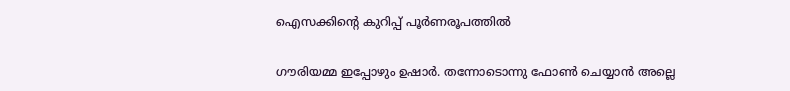ഐസക്കിന്‍റെ കുറിപ്പ് പൂര്‍ണരൂപത്തില്‍

ഗൗരിയമ്മ ഇപ്പോഴും ഉഷാര്‍. തന്നോടൊന്നു ഫോണ്‍ ചെയ്യാന്‍ അല്ലെ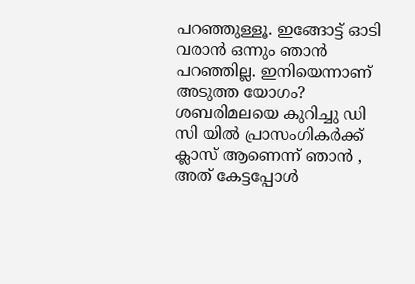പറഞ്ഞുള്ളൂ. ഇങ്ങോട്ട് ഓടി വരാന്‍ ഒന്നും ഞാന്‍ പറഞ്ഞില്ല. ഇനിയെന്നാണ് അടുത്ത യോഗം? ശബരിമലയെ കുറിച്ചു ഡി സി യില്‍ പ്രാസംഗികര്‍ക്ക് ക്ലാസ് ആണെന്ന് ഞാന്‍ , അത് കേട്ടപ്പോള്‍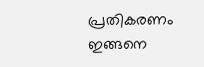പ്രതികരണം ഇങ്ങനെ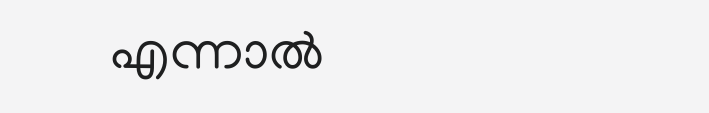എന്നാല്‍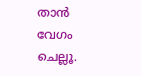താന്‍ വേഗം ചെല്ലൂ.